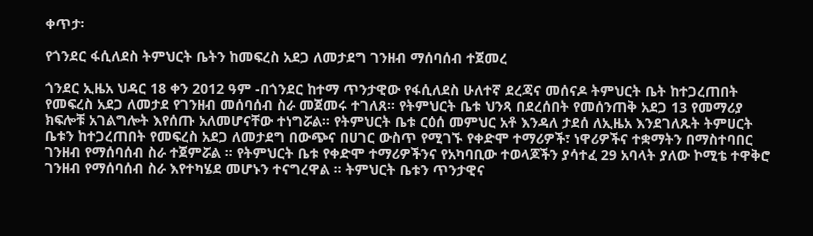ቀጥታ፡

የጎንደር ፋሲለደስ ትምህርት ቤትን ከመፍረስ አደጋ ለመታደግ ገንዘብ ማሰባሰብ ተጀመረ

ጎንደር ኢዜአ ህዳር 18 ቀን 2012 ዓም -በጎንደር ከተማ ጥንታዊው የፋሲለደስ ሁለተኛ ደረጃና መሰናዶ ትምህርት ቤት ከተጋረጠበት የመፍረስ አደጋ ለመታደ የገንዘብ መሰባሰብ ስራ መጀመሩ ተገለጸ። የትምህርት ቤቱ ህንጻ በደረሰበት የመሰንጠቅ አደጋ 13 የመማሪያ ክፍሎቹ አገልግሎት እየሰጡ አለመሆናቸው ተነግሯል። የትምህርት ቤቱ ርዕሰ መምህር አቶ እንዳለ ታደሰ ለኢዜአ እንደገለጹት ትምሀርት ቤቱን ከተጋረጠበት የመፍረስ አደጋ ለመታደግ በውጭና በሀገር ውስጥ የሚገኙ የቀድሞ ተማሪዎች፣ ነዋሪዎችና ተቋማትን በማስተባበር ገንዘብ የማሰባሰብ ስራ ተጀምሯል ። የትምህርት ቤቱ የቀድሞ ተማሪዎችንና የአካባቢው ተወላጆችን ያሳተፈ 29 አባላት ያለው ኮሚቴ ተዋቅሮ ገንዘብ የማሰባሰብ ስራ እየተካሄደ መሆኑን ተናግረዋል ። ትምህርት ቤቱን ጥንታዊና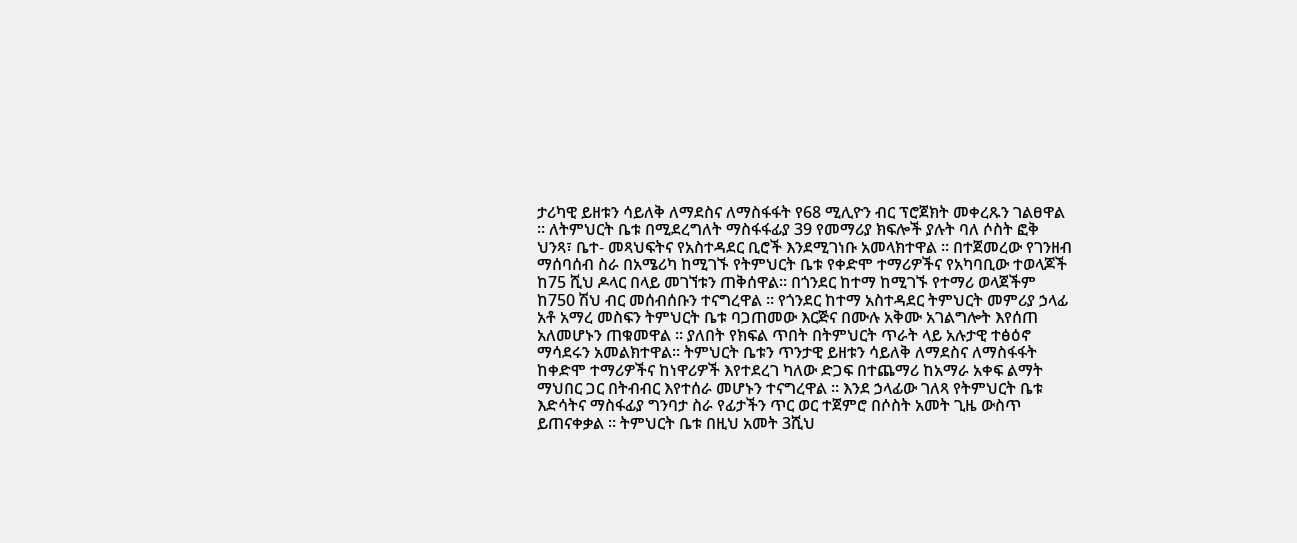ታሪካዊ ይዘቱን ሳይለቅ ለማደስና ለማስፋፋት የ68 ሚሊዮን ብር ፕሮጀክት መቀረጹን ገልፀዋል ። ለትምህርት ቤቱ በሚደረግለት ማስፋፋፊያ 39 የመማሪያ ክፍሎች ያሉት ባለ ሶስት ፎቅ ህንጻ፣ ቤተ- መጻህፍትና የአስተዳደር ቢሮች እንደሚገነቡ አመላክተዋል ። በተጀመረው የገንዘብ ማሰባሰብ ስራ በአሜሪካ ከሚገኙ የትምህርት ቤቱ የቀድሞ ተማሪዎችና የአካባቢው ተወላጆች ከ75 ሺህ ዶላር በላይ መገኘቱን ጠቅሰዋል። በጎንደር ከተማ ከሚገኙ የተማሪ ወላጀችም ከ750 ሽህ ብር መሰብሰቡን ተናግረዋል ። የጎንደር ከተማ አስተዳደር ትምህርት መምሪያ ኃላፊ አቶ አማረ መስፍን ትምህርት ቤቱ ባጋጠመው እርጅና በሙሉ አቅሙ አገልግሎት እየሰጠ አለመሆኑን ጠቁመዋል ። ያለበት የክፍል ጥበት በትምህርት ጥራት ላይ አሉታዊ ተፅዕኖ ማሳደሩን አመልክተዋል። ትምህርት ቤቱን ጥንታዊ ይዘቱን ሳይለቅ ለማደስና ለማስፋፋት ከቀድሞ ተማሪዎችና ከነዋሪዎች እየተደረገ ካለው ድጋፍ በተጨማሪ ከአማራ አቀፍ ልማት ማህበር ጋር በትብብር እየተሰራ መሆኑን ተናግረዋል ። እንደ ኃላፊው ገለጻ የትምህርት ቤቱ እድሳትና ማስፋፊያ ግንባታ ስራ የፊታችን ጥር ወር ተጀምሮ በሶስት አመት ጊዜ ውስጥ ይጠናቀቃል ። ትምህርት ቤቱ በዚህ አመት 3ሺህ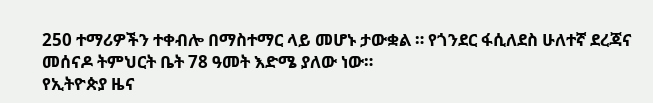250 ተማሪዎችን ተቀብሎ በማስተማር ላይ መሆኑ ታውቋል ። የጎንደር ፋሲለደስ ሁለተኛ ደረጃና መሰናዶ ትምህርት ቤት 78 ዓመት እድሜ ያለው ነው።
የኢትዮጵያ ዜና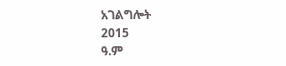አገልግሎት
2015
ዓ.ም